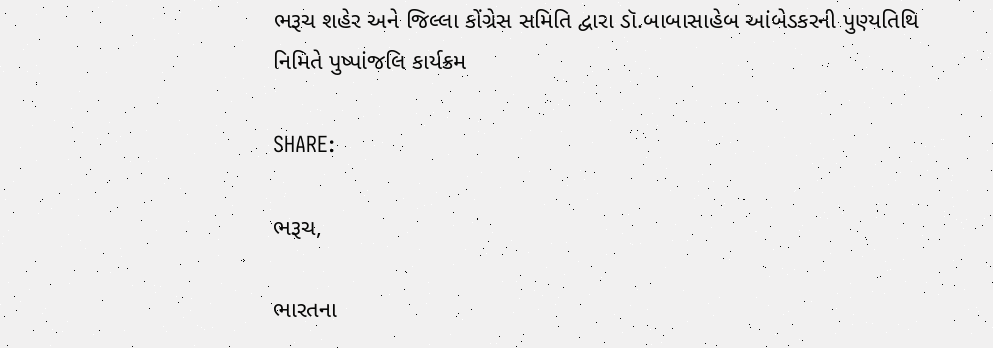ભરૂચ શહેર અને જિલ્લા કોંગ્રેસ સમિતિ દ્વારા ડૉ.બાબાસાહેબ આંબેડકરની પુણ્યતિથિ નિમિતે પુષ્પાંજલિ કાર્યક્રમ

SHARE:

ભરૂચ,

ભારતના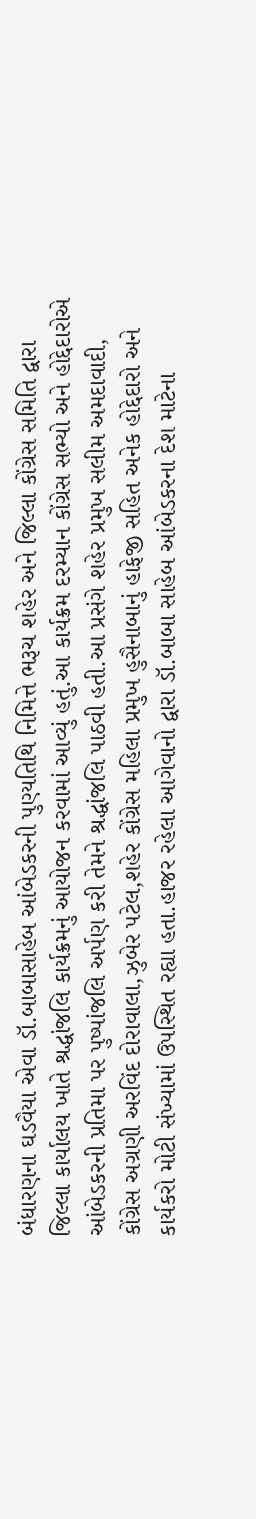બંધારણના ઘડવૈયા એવા ડૉ.બાબાસાહેબ આંબેડકરની પુણ્યતિથિ નિમિત્તે ભરૂચ શહેર અને જિલ્લા કોંગ્રેસ સમિતિ દ્વારા જિલ્લા કાર્યાલય ખાતે શ્રદ્ધાંજલિ કાર્યક્રમનું આયોજન કરવામાં આવ્યું હતું.આ કાર્યક્રમ દરમ્યાન કોંગ્રેસ સભ્યો અને હોદ્દેદારોએ આંબેડકરની પ્રતિમા પર પુષ્પાંજલિ અર્પણ કરી તેમને શ્રદ્ધાંજલિ પાઠવી હતી.આ પ્રસંગે શહેર પ્રમુખ સલીમ અમદાવાદી, કોંગ્રેસ અગ્રણી અરવિંદ દોરાવાલા,ઝુબેર પટેલ,શહેર કોંગ્રેસ મહિલા પ્રમુખ હુસૈનાબાનું હાફેજી સહિત અનેક હોદ્દેદારો અને કાર્યકરો મોટી સંખ્યામાં ઉપસ્થિત રહ્યા હતા.હાજર રહેલા આગેવાનો દ્વારા ડૉ.બાબા સાહેબ આંબેડકરના દેશ માટેના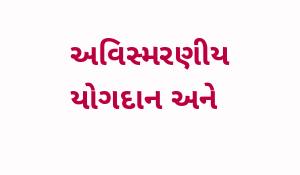અવિસ્મરણીય યોગદાન અને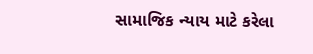સામાજિક ન્યાય માટે કરેલા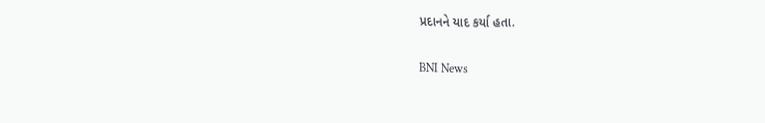પ્રદાનને યાદ કર્યા હતા.

BNI News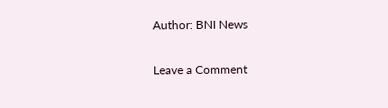Author: BNI News

Leave a Comment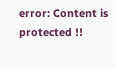error: Content is protected !!